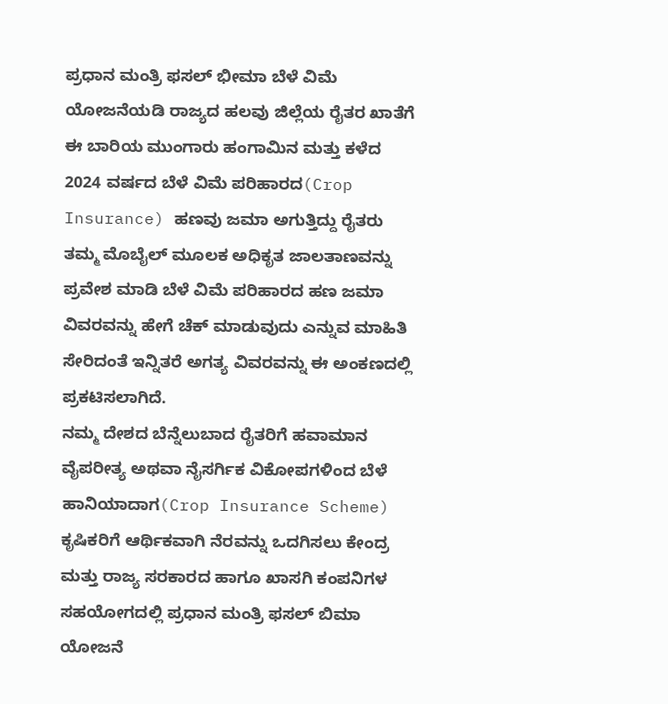ಪ್ರಧಾನ ಮಂತ್ರಿ ಫಸಲ್ ಭೀಮಾ ಬೆಳೆ ವಿಮೆ ಯೋಜನೆಯಡಿ ರಾಜ್ಯದ ಹಲವು ಜಿಲ್ಲೆಯ ರೈತರ ಖಾತೆಗೆ ಈ ಬಾರಿಯ ಮುಂಗಾರು ಹಂಗಾಮಿನ ಮತ್ತು ಕಳೆದ 2024 ವರ್ಷದ ಬೆಳೆ ವಿಮೆ ಪರಿಹಾರದ(Crop Insurance) ಹಣವು ಜಮಾ ಅಗುತ್ತಿದ್ದು ರೈತರು ತಮ್ಮ ಮೊಬೈಲ್ ಮೂಲಕ ಅಧಿಕೃತ ಜಾಲತಾಣವನ್ನು ಪ್ರವೇಶ ಮಾಡಿ ಬೆಳೆ ವಿಮೆ ಪರಿಹಾರದ ಹಣ ಜಮಾ ವಿವರವನ್ನು ಹೇಗೆ ಚೆಕ್ ಮಾಡುವುದು ಎನ್ನುವ ಮಾಹಿತಿ ಸೇರಿದಂತೆ ಇನ್ನಿತರೆ ಅಗತ್ಯ ವಿವರವನ್ನು ಈ ಅಂಕಣದಲ್ಲಿ ಪ್ರಕಟಿಸಲಾಗಿದೆ.
ನಮ್ಮ ದೇಶದ ಬೆನ್ನೆಲುಬಾದ ರೈತರಿಗೆ ಹವಾಮಾನ ವೈಪರೀತ್ಯ ಅಥವಾ ನೈಸರ್ಗಿಕ ವಿಕೋಪಗಳಿಂದ ಬೆಳೆ ಹಾನಿಯಾದಾಗ(Crop Insurance Scheme) ಕೃಷಿಕರಿಗೆ ಆರ್ಥಿಕವಾಗಿ ನೆರವನ್ನು ಒದಗಿಸಲು ಕೇಂದ್ರ ಮತ್ತು ರಾಜ್ಯ ಸರಕಾರದ ಹಾಗೂ ಖಾಸಗಿ ಕಂಪನಿಗಳ ಸಹಯೋಗದಲ್ಲಿ ಪ್ರಧಾನ ಮಂತ್ರಿ ಫಸಲ್ ಬಿಮಾ ಯೋಜನೆ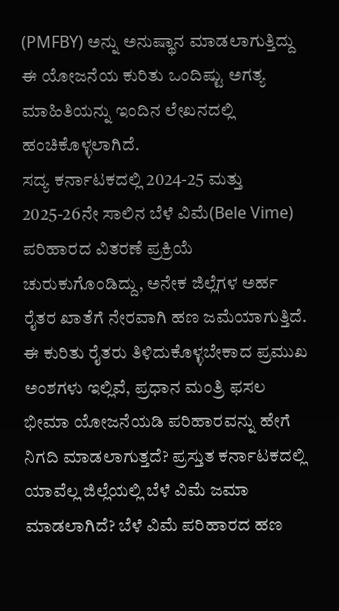(PMFBY) ಅನ್ನು ಅನುಷ್ಥಾನ ಮಾಡಲಾಗುತ್ತಿದ್ದು ಈ ಯೋಜನೆಯ ಕುರಿತು ಒಂದಿಷ್ಟು ಅಗತ್ಯ ಮಾಹಿತಿಯನ್ನು ಇಂದಿನ ಲೇಖನದಲ್ಲಿ ಹಂಚಿಕೊಳ್ಳಲಾಗಿದೆ.
ಸದ್ಯ ಕರ್ನಾಟಕದಲ್ಲಿ 2024-25 ಮತ್ತು 2025-26ನೇ ಸಾಲಿನ ಬೆಳೆ ವಿಮೆ(Bele Vime) ಪರಿಹಾರದ ವಿತರಣೆ ಪ್ರಕ್ರಿಯೆ ಚುರುಕುಗೊಂಡಿದ್ದು, ಅನೇಕ ಜಿಲ್ಲೆಗಳ ಅರ್ಹ ರೈತರ ಖಾತೆಗೆ ನೇರವಾಗಿ ಹಣ ಜಮೆಯಾಗುತ್ತಿದೆ. ಈ ಕುರಿತು ರೈತರು ತಿಳಿದುಕೊಳ್ಳಬೇಕಾದ ಪ್ರಮುಖ ಅಂಶಗಳು ಇಲ್ಲಿವೆ, ಪ್ರಧಾನ ಮಂತ್ರಿ ಫಸಲ ಭೀಮಾ ಯೋಜನೆಯಡಿ ಪರಿಹಾರವನ್ನು ಹೇಗೆ ನಿಗದಿ ಮಾಡಲಾಗುತ್ತದೆ? ಪ್ರಸ್ತುತ ಕರ್ನಾಟಕದಲ್ಲಿ ಯಾವೆಲ್ಲ ಜಿಲ್ಲೆಯಲ್ಲಿ ಬೆಳೆ ವಿಮೆ ಜಮಾ ಮಾಡಲಾಗಿದೆ? ಬೆಳೆ ವಿಮೆ ಪರಿಹಾರದ ಹಣ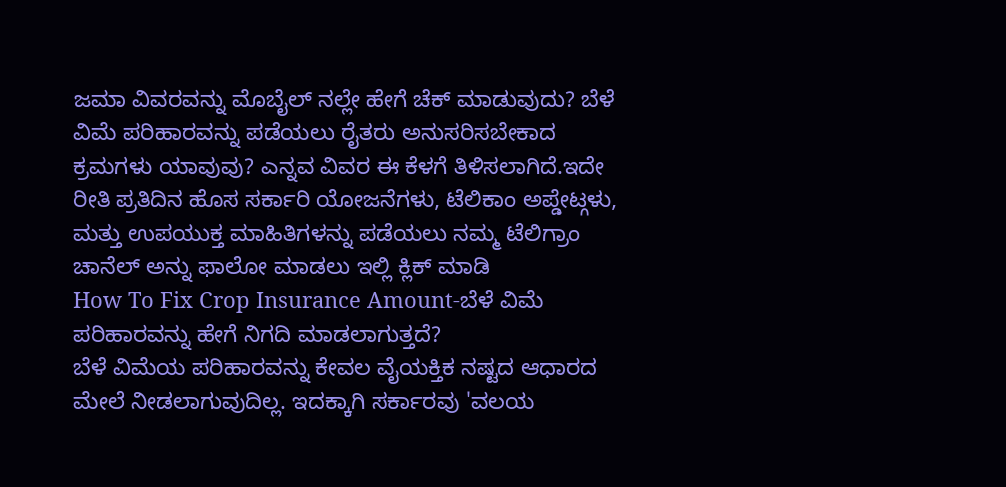ಜಮಾ ವಿವರವನ್ನು ಮೊಬೈಲ್ ನಲ್ಲೇ ಹೇಗೆ ಚೆಕ್ ಮಾಡುವುದು? ಬೆಳೆ ವಿಮೆ ಪರಿಹಾರವನ್ನು ಪಡೆಯಲು ರೈತರು ಅನುಸರಿಸಬೇಕಾದ ಕ್ರಮಗಳು ಯಾವುವು? ಎನ್ನವ ವಿವರ ಈ ಕೆಳಗೆ ತಿಳಿಸಲಾಗಿದೆ.ಇದೇ ರೀತಿ ಪ್ರತಿದಿನ ಹೊಸ ಸರ್ಕಾರಿ ಯೋಜನೆಗಳು, ಟೆಲಿಕಾಂ ಅಪ್ಡೇಟ್ಗಳು, ಮತ್ತು ಉಪಯುಕ್ತ ಮಾಹಿತಿಗಳನ್ನು ಪಡೆಯಲು ನಮ್ಮ ಟೆಲಿಗ್ರಾಂ ಚಾನೆಲ್ ಅನ್ನು ಫಾಲೋ ಮಾಡಲು ಇಲ್ಲಿ ಕ್ಲಿಕ್ ಮಾಡಿ
How To Fix Crop Insurance Amount-ಬೆಳೆ ವಿಮೆ ಪರಿಹಾರವನ್ನು ಹೇಗೆ ನಿಗದಿ ಮಾಡಲಾಗುತ್ತದೆ?
ಬೆಳೆ ವಿಮೆಯ ಪರಿಹಾರವನ್ನು ಕೇವಲ ವೈಯಕ್ತಿಕ ನಷ್ಟದ ಆಧಾರದ ಮೇಲೆ ನೀಡಲಾಗುವುದಿಲ್ಲ. ಇದಕ್ಕಾಗಿ ಸರ್ಕಾರವು 'ವಲಯ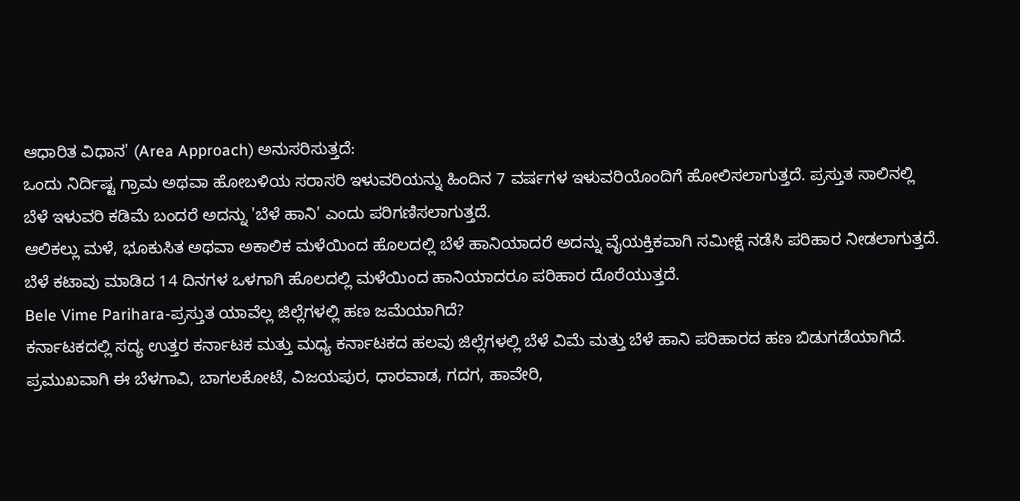ಆಧಾರಿತ ವಿಧಾನ' (Area Approach) ಅನುಸರಿಸುತ್ತದೆ:
ಒಂದು ನಿರ್ದಿಷ್ಟ ಗ್ರಾಮ ಅಥವಾ ಹೋಬಳಿಯ ಸರಾಸರಿ ಇಳುವರಿಯನ್ನು ಹಿಂದಿನ 7 ವರ್ಷಗಳ ಇಳುವರಿಯೊಂದಿಗೆ ಹೋಲಿಸಲಾಗುತ್ತದೆ. ಪ್ರಸ್ತುತ ಸಾಲಿನಲ್ಲಿ ಬೆಳೆ ಇಳುವರಿ ಕಡಿಮೆ ಬಂದರೆ ಅದನ್ನು 'ಬೆಳೆ ಹಾನಿ' ಎಂದು ಪರಿಗಣಿಸಲಾಗುತ್ತದೆ.
ಆಲಿಕಲ್ಲು ಮಳೆ, ಭೂಕುಸಿತ ಅಥವಾ ಅಕಾಲಿಕ ಮಳೆಯಿಂದ ಹೊಲದಲ್ಲಿ ಬೆಳೆ ಹಾನಿಯಾದರೆ ಅದನ್ನು ವೈಯಕ್ತಿಕವಾಗಿ ಸಮೀಕ್ಷೆ ನಡೆಸಿ ಪರಿಹಾರ ನೀಡಲಾಗುತ್ತದೆ.
ಬೆಳೆ ಕಟಾವು ಮಾಡಿದ 14 ದಿನಗಳ ಒಳಗಾಗಿ ಹೊಲದಲ್ಲಿ ಮಳೆಯಿಂದ ಹಾನಿಯಾದರೂ ಪರಿಹಾರ ದೊರೆಯುತ್ತದೆ.
Bele Vime Parihara-ಪ್ರಸ್ತುತ ಯಾವೆಲ್ಲ ಜಿಲ್ಲೆಗಳಲ್ಲಿ ಹಣ ಜಮೆಯಾಗಿದೆ?
ಕರ್ನಾಟಕದಲ್ಲಿ ಸದ್ಯ ಉತ್ತರ ಕರ್ನಾಟಕ ಮತ್ತು ಮಧ್ಯ ಕರ್ನಾಟಕದ ಹಲವು ಜಿಲ್ಲೆಗಳಲ್ಲಿ ಬೆಳೆ ವಿಮೆ ಮತ್ತು ಬೆಳೆ ಹಾನಿ ಪರಿಹಾರದ ಹಣ ಬಿಡುಗಡೆಯಾಗಿದೆ. ಪ್ರಮುಖವಾಗಿ ಈ ಬೆಳಗಾವಿ, ಬಾಗಲಕೋಟೆ, ವಿಜಯಪುರ, ಧಾರವಾಡ, ಗದಗ, ಹಾವೇರಿ,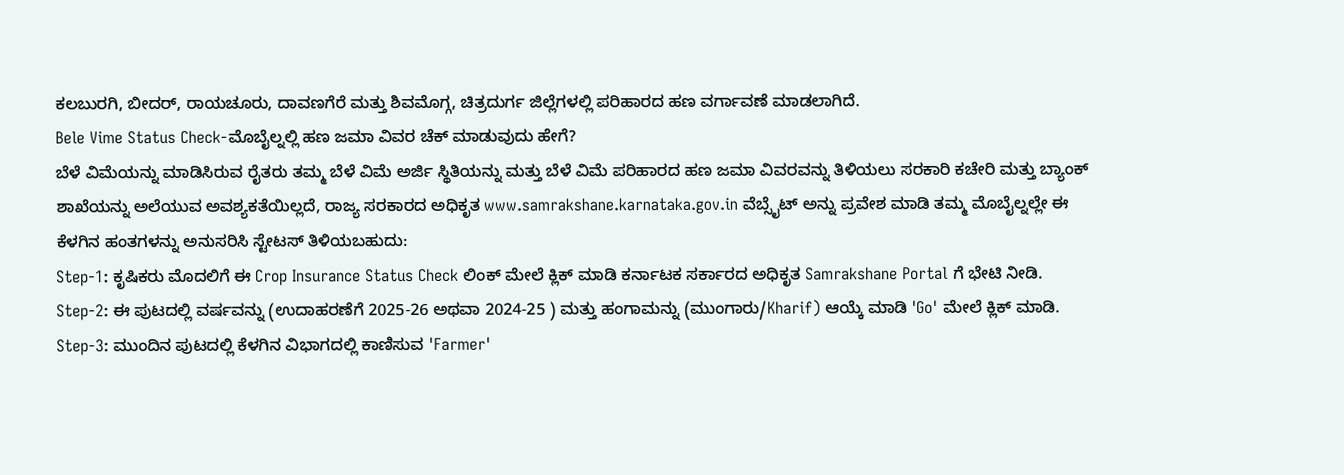ಕಲಬುರಗಿ, ಬೀದರ್, ರಾಯಚೂರು, ದಾವಣಗೆರೆ ಮತ್ತು ಶಿವಮೊಗ್ಗ, ಚಿತ್ರದುರ್ಗ ಜಿಲ್ಲೆಗಳಲ್ಲಿ ಪರಿಹಾರದ ಹಣ ವರ್ಗಾವಣೆ ಮಾಡಲಾಗಿದೆ.
Bele Vime Status Check-ಮೊಬೈಲ್ನಲ್ಲಿ ಹಣ ಜಮಾ ವಿವರ ಚೆಕ್ ಮಾಡುವುದು ಹೇಗೆ?
ಬೆಳೆ ವಿಮೆಯನ್ನು ಮಾಡಿಸಿರುವ ರೈತರು ತಮ್ಮ ಬೆಳೆ ವಿಮೆ ಅರ್ಜಿ ಸ್ಥಿತಿಯನ್ನು ಮತ್ತು ಬೆಳೆ ವಿಮೆ ಪರಿಹಾರದ ಹಣ ಜಮಾ ವಿವರವನ್ನು ತಿಳಿಯಲು ಸರಕಾರಿ ಕಚೇರಿ ಮತ್ತು ಬ್ಯಾಂಕ್ ಶಾಖೆಯನ್ನು ಅಲೆಯುವ ಅವಶ್ಯಕತೆಯಿಲ್ಲದೆ, ರಾಜ್ಯ ಸರಕಾರದ ಅಧಿಕೃತ www.samrakshane.karnataka.gov.in ವೆಬ್ಸೈಟ್ ಅನ್ನು ಪ್ರವೇಶ ಮಾಡಿ ತಮ್ಮ ಮೊಬೈಲ್ನಲ್ಲೇ ಈ ಕೆಳಗಿನ ಹಂತಗಳನ್ನು ಅನುಸರಿಸಿ ಸ್ಟೇಟಸ್ ತಿಳಿಯಬಹುದು:
Step-1: ಕೃಷಿಕರು ಮೊದಲಿಗೆ ಈ Crop Insurance Status Check ಲಿಂಕ್ ಮೇಲೆ ಕ್ಲಿಕ್ ಮಾಡಿ ಕರ್ನಾಟಕ ಸರ್ಕಾರದ ಅಧಿಕೃತ Samrakshane Portal ಗೆ ಭೇಟಿ ನೀಡಿ.
Step-2: ಈ ಪುಟದಲ್ಲಿ ವರ್ಷವನ್ನು (ಉದಾಹರಣೆಗೆ 2025-26 ಅಥವಾ 2024-25 ) ಮತ್ತು ಹಂಗಾಮನ್ನು (ಮುಂಗಾರು/Kharif) ಆಯ್ಕೆ ಮಾಡಿ 'Go' ಮೇಲೆ ಕ್ಲಿಕ್ ಮಾಡಿ.
Step-3: ಮುಂದಿನ ಪುಟದಲ್ಲಿ ಕೆಳಗಿನ ವಿಭಾಗದಲ್ಲಿ ಕಾಣಿಸುವ 'Farmer'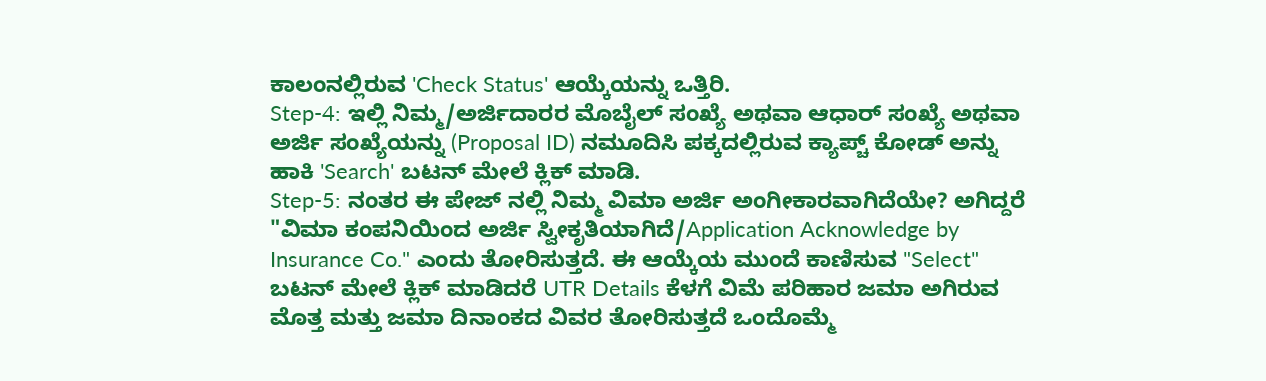ಕಾಲಂನಲ್ಲಿರುವ 'Check Status' ಆಯ್ಕೆಯನ್ನು ಒತ್ತಿರಿ.
Step-4: ಇಲ್ಲಿ ನಿಮ್ಮ/ಅರ್ಜಿದಾರರ ಮೊಬೈಲ್ ಸಂಖ್ಯೆ ಅಥವಾ ಆಧಾರ್ ಸಂಖ್ಯೆ ಅಥವಾ ಅರ್ಜಿ ಸಂಖ್ಯೆಯನ್ನು (Proposal ID) ನಮೂದಿಸಿ ಪಕ್ಕದಲ್ಲಿರುವ ಕ್ಯಾಪ್ಚ್ ಕೋಡ್ ಅನ್ನು ಹಾಕಿ 'Search' ಬಟನ್ ಮೇಲೆ ಕ್ಲಿಕ್ ಮಾಡಿ.
Step-5: ನಂತರ ಈ ಪೇಜ್ ನಲ್ಲಿ ನಿಮ್ಮ ವಿಮಾ ಅರ್ಜಿ ಅಂಗೀಕಾರವಾಗಿದೆಯೇ? ಅಗಿದ್ದರೆ "ವಿಮಾ ಕಂಪನಿಯಿಂದ ಅರ್ಜಿ ಸ್ವೀಕೃತಿಯಾಗಿದೆ/Application Acknowledge by Insurance Co." ಎಂದು ತೋರಿಸುತ್ತದೆ. ಈ ಆಯ್ಕೆಯ ಮುಂದೆ ಕಾಣಿಸುವ "Select" ಬಟನ್ ಮೇಲೆ ಕ್ಲಿಕ್ ಮಾಡಿದರೆ UTR Details ಕೆಳಗೆ ವಿಮೆ ಪರಿಹಾರ ಜಮಾ ಅಗಿರುವ ಮೊತ್ತ ಮತ್ತು ಜಮಾ ದಿನಾಂಕದ ವಿವರ ತೋರಿಸುತ್ತದೆ ಒಂದೊಮ್ಮೆ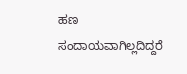ಹಣ ಸಂದಾಯವಾಗಿಲ್ಲದಿದ್ದರೆ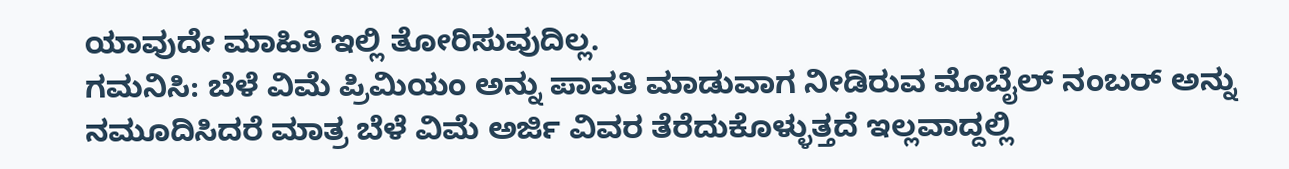ಯಾವುದೇ ಮಾಹಿತಿ ಇಲ್ಲಿ ತೋರಿಸುವುದಿಲ್ಲ.
ಗಮನಿಸಿ: ಬೆಳೆ ವಿಮೆ ಪ್ರಿಮಿಯಂ ಅನ್ನು ಪಾವತಿ ಮಾಡುವಾಗ ನೀಡಿರುವ ಮೊಬೈಲ್ ನಂಬರ್ ಅನ್ನು ನಮೂದಿಸಿದರೆ ಮಾತ್ರ ಬೆಳೆ ವಿಮೆ ಅರ್ಜಿ ವಿವರ ತೆರೆದುಕೊಳ್ಳುತ್ತದೆ ಇಲ್ಲವಾದ್ದಲ್ಲಿ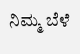ನಿಮ್ಮ ಬೆಳೆ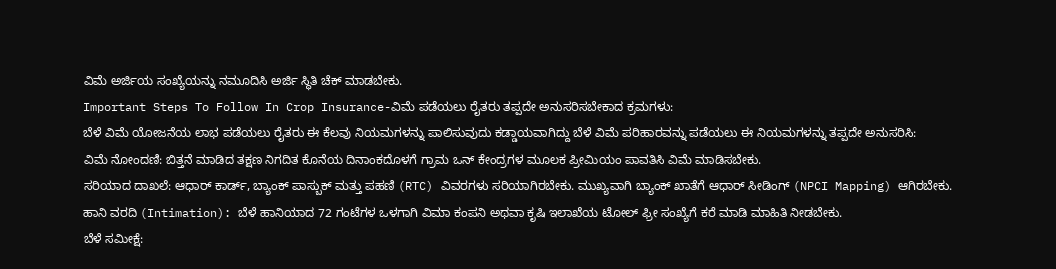ವಿಮೆ ಅರ್ಜಿಯ ಸಂಖ್ಯೆಯನ್ನು ನಮೂದಿಸಿ ಅರ್ಜಿ ಸ್ಥಿತಿ ಚೆಕ್ ಮಾಡಬೇಕು.
Important Steps To Follow In Crop Insurance-ವಿಮೆ ಪಡೆಯಲು ರೈತರು ತಪ್ಪದೇ ಅನುಸರಿಸಬೇಕಾದ ಕ್ರಮಗಳು:
ಬೆಳೆ ವಿಮೆ ಯೋಜನೆಯ ಲಾಭ ಪಡೆಯಲು ರೈತರು ಈ ಕೆಲವು ನಿಯಮಗಳನ್ನು ಪಾಲಿಸುವುದು ಕಡ್ಡಾಯವಾಗಿದ್ದು ಬೆಳೆ ವಿಮೆ ಪರಿಹಾರವನ್ನು ಪಡೆಯಲು ಈ ನಿಯಮಗಳನ್ನು ತಪ್ಪದೇ ಅನುಸರಿಸಿ:
ವಿಮೆ ನೋಂದಣಿ: ಬಿತ್ತನೆ ಮಾಡಿದ ತಕ್ಷಣ ನಿಗದಿತ ಕೊನೆಯ ದಿನಾಂಕದೊಳಗೆ ಗ್ರಾಮ ಒನ್ ಕೇಂದ್ರಗಳ ಮೂಲಕ ಪ್ರೀಮಿಯಂ ಪಾವತಿಸಿ ವಿಮೆ ಮಾಡಿಸಬೇಕು.
ಸರಿಯಾದ ದಾಖಲೆ: ಆಧಾರ್ ಕಾರ್ಡ್, ಬ್ಯಾಂಕ್ ಪಾಸ್ಬುಕ್ ಮತ್ತು ಪಹಣಿ (RTC) ವಿವರಗಳು ಸರಿಯಾಗಿರಬೇಕು. ಮುಖ್ಯವಾಗಿ ಬ್ಯಾಂಕ್ ಖಾತೆಗೆ ಆಧಾರ್ ಸೀಡಿಂಗ್ (NPCI Mapping) ಆಗಿರಬೇಕು.
ಹಾನಿ ವರದಿ (Intimation): ಬೆಳೆ ಹಾನಿಯಾದ 72 ಗಂಟೆಗಳ ಒಳಗಾಗಿ ವಿಮಾ ಕಂಪನಿ ಅಥವಾ ಕೃಷಿ ಇಲಾಖೆಯ ಟೋಲ್ ಫ್ರೀ ಸಂಖ್ಯೆಗೆ ಕರೆ ಮಾಡಿ ಮಾಹಿತಿ ನೀಡಬೇಕು.
ಬೆಳೆ ಸಮೀಕ್ಷೆ: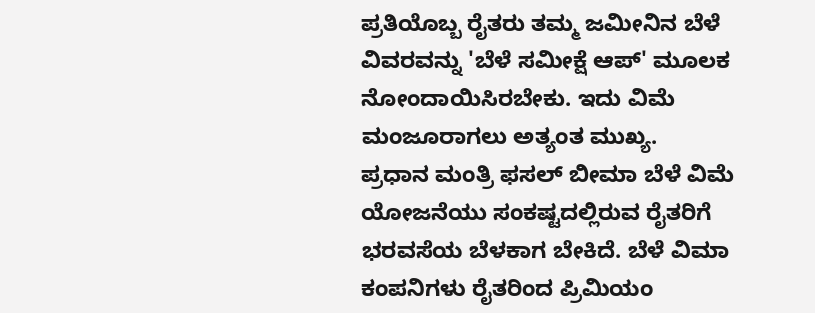ಪ್ರತಿಯೊಬ್ಬ ರೈತರು ತಮ್ಮ ಜಮೀನಿನ ಬೆಳೆ ವಿವರವನ್ನು 'ಬೆಳೆ ಸಮೀಕ್ಷೆ ಆಪ್' ಮೂಲಕ ನೋಂದಾಯಿಸಿರಬೇಕು. ಇದು ವಿಮೆ ಮಂಜೂರಾಗಲು ಅತ್ಯಂತ ಮುಖ್ಯ.
ಪ್ರಧಾನ ಮಂತ್ರಿ ಫಸಲ್ ಬೀಮಾ ಬೆಳೆ ವಿಮೆ ಯೋಜನೆಯು ಸಂಕಷ್ಟದಲ್ಲಿರುವ ರೈತರಿಗೆ ಭರವಸೆಯ ಬೆಳಕಾಗ ಬೇಕಿದೆ. ಬೆಳೆ ವಿಮಾ ಕಂಪನಿಗಳು ರೈತರಿಂದ ಪ್ರಿಮಿಯಂ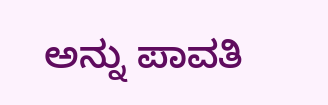ಅನ್ನು ಪಾವತಿ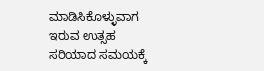ಮಾಡಿಸಿಕೊಳ್ಳುವಾಗ ಇರುವ ಉತ್ಸಹ ಸರಿಯಾದ ಸಮಯಕ್ಕೆ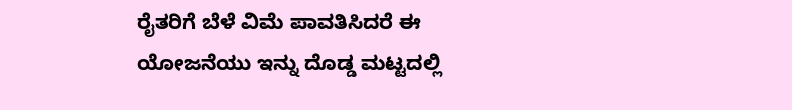ರೈತರಿಗೆ ಬೆಳೆ ವಿಮೆ ಪಾವತಿಸಿದರೆ ಈ ಯೋಜನೆಯು ಇನ್ನು ದೊಡ್ಡ ಮಟ್ಟದಲ್ಲಿ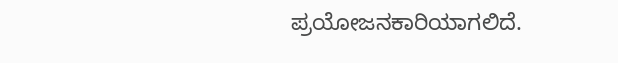ಪ್ರಯೋಜನಕಾರಿಯಾಗಲಿದೆ.